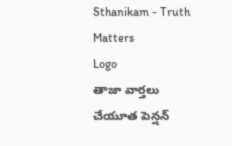Sthanikam - Truth Matters
Logo
తాజా వార్తలు
చేయూత పెన్షన్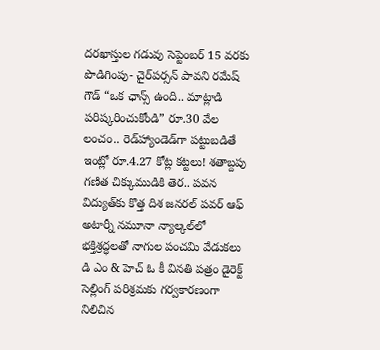దరఖాస్తుల గడువు సెప్టెంబర్ 15 వరకు పొడిగింపు- చైర్‌పర్సన్ పావని రమేష్ గౌడ్ “ఒక ఛాన్స్‌ ఉంది.. మాట్లాడి పరిష్కరించుకోండి” రూ.30 వేల లంచం.. రెడ్‌హ్యాండెడ్‌గా పట్టుబడితే ఇంట్లో రూ.4.27 కోట్ల కట్టలు! శతాబ్దపు గణిత చిక్కుముడికి తెర.. పవన విద్యుత్‌కు కొత్త దిశ జనరల్ పవర్ ఆఫ్ అటార్నీ నమూనా న్యాల్కల్‌లో భక్తిశ్రద్ధలతో నాగుల పంచమి వేడుకలు డి ఎం & హెచ్ ఓ కీ వినతి పత్రం డైరెక్ట్ సెల్లింగ్ పరిశ్రమకు గర్వకారణంగా నిలిచిన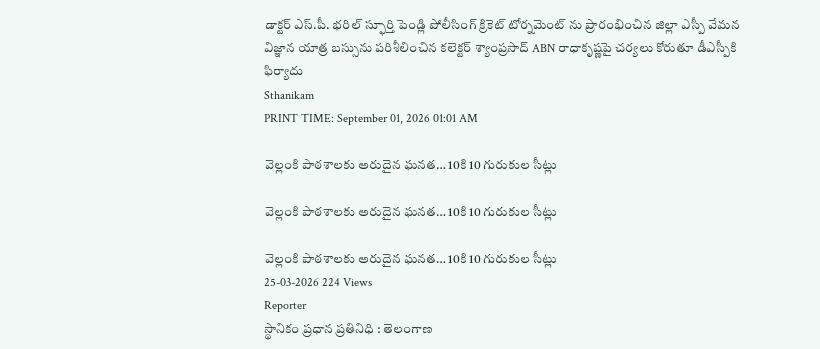డాక్టర్ ఎస్.పీ. భరిల్ స్ఫూర్తి పెండ్లి పోలీసింగ్ క్రికెట్ టోర్నమెంట్ ను ప్రారంభించిన జిల్లా ఎస్పీ వేమన విజ్ఞాన యాత్ర బస్సును పరిశీలించిన కలెక్టర్ శ్యాంప్రసాద్ ABN రాధాకృష్ణపై చర్యలు కోరుతూ డీఎస్పీకి ఫిర్యాదు
Sthanikam
PRINT TIME: September 01, 2026 01:01 AM

వెల్లంకి పాఠశాలకు అరుదైన ఘనత… 10కి 10 గురుకుల సీట్లు

వెల్లంకి పాఠశాలకు అరుదైన ఘనత… 10కి 10 గురుకుల సీట్లు

వెల్లంకి పాఠశాలకు అరుదైన ఘనత… 10కి 10 గురుకుల సీట్లు
25-03-2026 224 Views
Reporter
స్థానికం ప్రధాన ప్రతినిధి : తెలంగాణ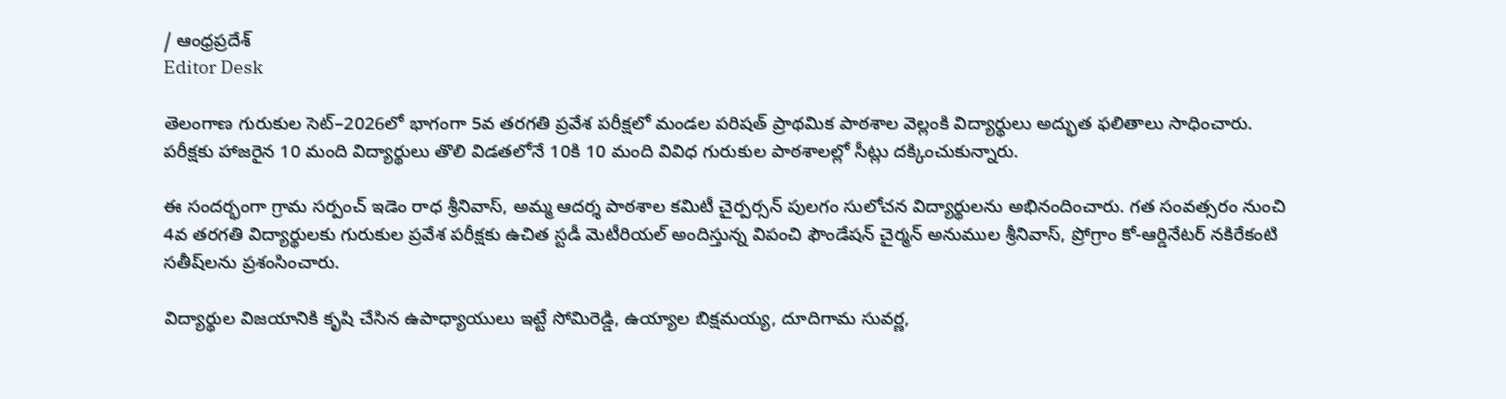/ ఆంధ్రప్రదేశ్
Editor Desk

తెలంగాణ గురుకుల సెట్–2026లో భాగంగా 5వ తరగతి ప్రవేశ పరీక్షలో మండల పరిషత్ ప్రాథమిక పాఠశాల వెల్లంకి విద్యార్థులు అద్భుత ఫలితాలు సాధించారు. పరీక్షకు హాజరైన 10 మంది విద్యార్థులు తొలి విడతలోనే 10కి 10 మంది వివిధ గురుకుల పాఠశాలల్లో సీట్లు దక్కించుకున్నారు.

ఈ సందర్భంగా గ్రామ సర్పంచ్ ఇడెం రాధ శ్రీనివాస్, అమ్మ ఆదర్శ పాఠశాల కమిటీ చైర్పర్సన్ పులగం సులోచన విద్యార్థులను అభినందించారు. గత సంవత్సరం నుంచి 4వ తరగతి విద్యార్థులకు గురుకుల ప్రవేశ పరీక్షకు ఉచిత స్టడీ మెటీరియల్ అందిస్తున్న విపంచి ఫౌండేషన్ చైర్మన్ అనుముల శ్రీనివాస్, ప్రోగ్రాం కో-ఆర్డినేటర్ నకిరేకంటి సతీష్‌లను ప్రశంసించారు.

విద్యార్థుల విజయానికి కృషి చేసిన ఉపాధ్యాయులు ఇట్టే సోమిరెడ్డి, ఉయ్యాల బిక్షమయ్య, దూదిగామ సువర్ణ,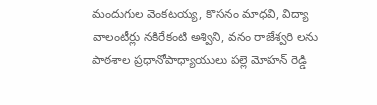మందుగుల వెంకటయ్య, కొసనం మాధవి, విద్యా వాలంటీర్లు నకిరేకంటి అశ్విని, వనం రాజేశ్వరి లను పాఠశాల ప్రధానోపాధ్యాయులు పల్లె మోహన్ రెడ్డి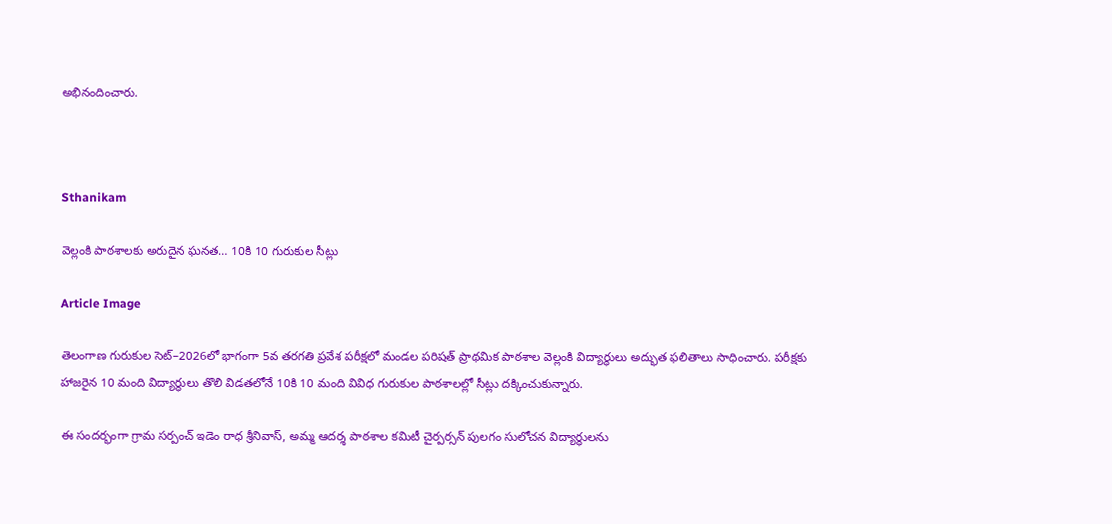అభినందించారు.



Sthanikam

వెల్లంకి పాఠశాలకు అరుదైన ఘనత… 10కి 10 గురుకుల సీట్లు

Article Image

తెలంగాణ గురుకుల సెట్–2026లో భాగంగా 5వ తరగతి ప్రవేశ పరీక్షలో మండల పరిషత్ ప్రాథమిక పాఠశాల వెల్లంకి విద్యార్థులు అద్భుత ఫలితాలు సాధించారు. పరీక్షకు హాజరైన 10 మంది విద్యార్థులు తొలి విడతలోనే 10కి 10 మంది వివిధ గురుకుల పాఠశాలల్లో సీట్లు దక్కించుకున్నారు.

ఈ సందర్భంగా గ్రామ సర్పంచ్ ఇడెం రాధ శ్రీనివాస్, అమ్మ ఆదర్శ పాఠశాల కమిటీ చైర్పర్సన్ పులగం సులోచన విద్యార్థులను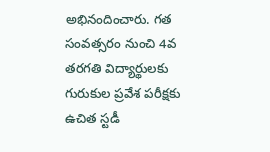అభినందించారు. గత సంవత్సరం నుంచి 4వ తరగతి విద్యార్థులకు గురుకుల ప్రవేశ పరీక్షకు ఉచిత స్టడీ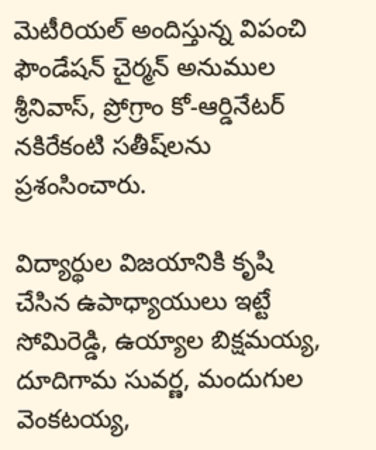మెటీరియల్ అందిస్తున్న విపంచి ఫౌండేషన్ చైర్మన్ అనుముల శ్రీనివాస్, ప్రోగ్రాం కో-ఆర్డినేటర్ నకిరేకంటి సతీష్‌లను ప్రశంసించారు.

విద్యార్థుల విజయానికి కృషి చేసిన ఉపాధ్యాయులు ఇట్టే సోమిరెడ్డి, ఉయ్యాల బిక్షమయ్య, దూదిగామ సువర్ణ, మందుగుల వెంకటయ్య,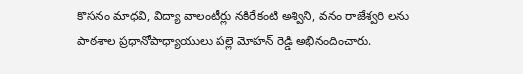కొసనం మాధవి, విద్యా వాలంటీర్లు నకిరేకంటి అశ్విని, వనం రాజేశ్వరి లను పాఠశాల ప్రధానోపాధ్యాయులు పల్లె మోహన్ రెడ్డి అభినందించారు.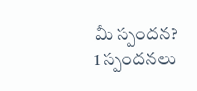మీ స్పందన? 1 స్పందనలు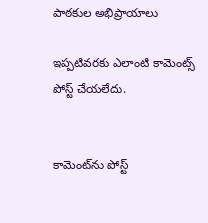పాఠకుల అభిప్రాయాలు

ఇప్పటివరకు ఎలాంటి కామెంట్స్ పోస్ట్ చేయలేదు.


కామెంట్‌ను పోస్ట్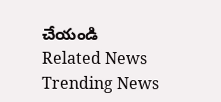చేయండి
Related News
Trending News